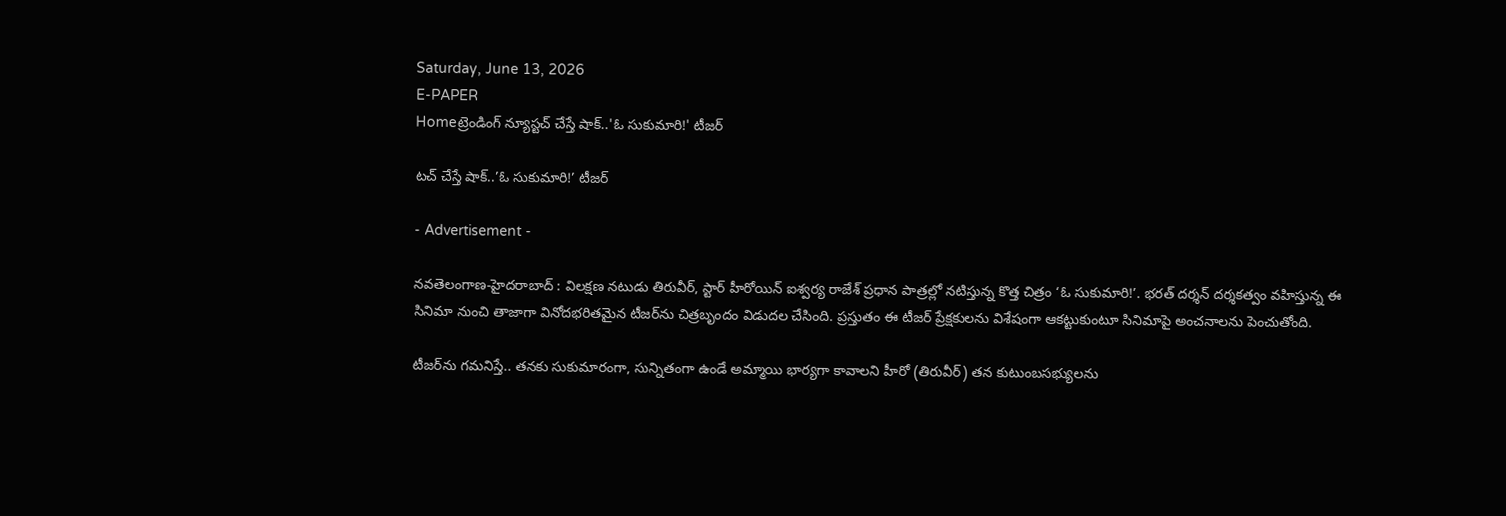Saturday, June 13, 2026
E-PAPER
Homeట్రెండింగ్ న్యూస్టచ్ చేస్తే షాక్..'ఓ సుకుమారి!' టీజర్

టచ్ చేస్తే షాక్..’ఓ సుకుమారి!’ టీజర్

- Advertisement -

నవతెలంగాణ-హైదరాబాద్ : విలక్షణ నటుడు తిరువీర్, స్టార్ హీరోయిన్ ఐశ్వర్య రాజేశ్ ప్రధాన పాత్రల్లో నటిస్తున్న కొత్త చిత్రం ‘ఓ సుకుమారి!’. భరత్ దర్శన్ దర్శకత్వం వహిస్తున్న ఈ సినిమా నుంచి తాజాగా వినోదభరితమైన టీజర్‌ను చిత్రబృందం విడుదల చేసింది. ప్రస్తుతం ఈ టీజర్ ప్రేక్షకులను విశేషంగా ఆకట్టుకుంటూ సినిమాపై అంచనాలను పెంచుతోంది.

టీజర్‌ను గమనిస్తే.. తనకు సుకుమారంగా, సున్నితంగా ఉండే అమ్మాయి భార్యగా కావాలని హీరో (తిరువీర్) తన కుటుంబసభ్యులను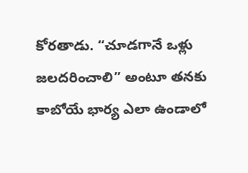కోరతాడు. “చూడగానే ఒళ్లు జలదరించాలి” అంటూ తనకు కాబోయే భార్య ఎలా ఉండాలో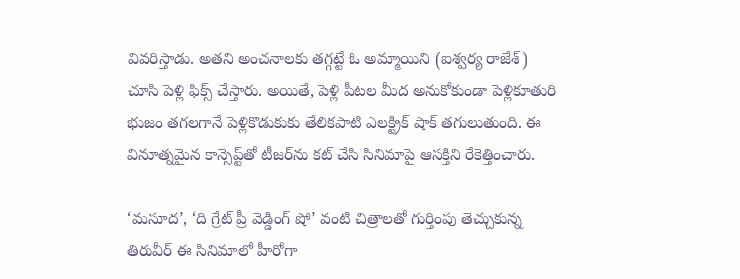వివరిస్తాడు. అతని అంచనాలకు తగ్గట్టే ఓ అమ్మాయిని (ఐశ్వర్య రాజేశ్) చూసి పెళ్లి ఫిక్స్ చేస్తారు. అయితే, పెళ్లి పీటల మీద అనుకోకుండా పెళ్లికూతురి భుజం తగలగానే పెళ్లికొడుకుకు తేలికపాటి ఎలక్ట్రిక్ షాక్ తగులుతుంది. ఈ వినూత్నమైన కాన్సెప్ట్‌తో టీజర్‌ను కట్ చేసి సినిమాపై ఆసక్తిని రేకెత్తించారు.

‘మసూద’, ‘ది గ్రేట్ ప్రీ వెడ్డింగ్ షో’ వంటి చిత్రాలతో గుర్తింపు తెచ్చుకున్న తిరువీర్ ఈ సినిమాలో హీరోగా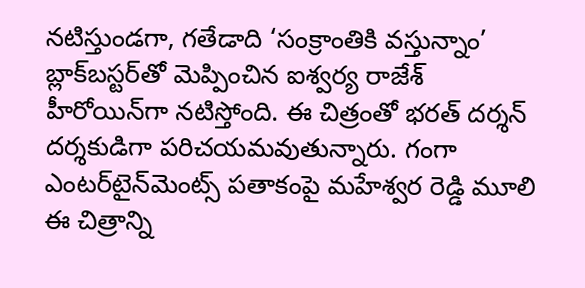నటిస్తుండగా, గతేడాది ‘సంక్రాంతికి వస్తున్నాం’ బ్లాక్‌బస్టర్‌తో మెప్పించిన ఐశ్వర్య రాజేశ్ హీరోయిన్‌గా నటిస్తోంది. ఈ చిత్రంతో భరత్ దర్శన్ దర్శకుడిగా పరిచయమవుతున్నారు. గంగా ఎంటర్‌టైన్‌మెంట్స్ పతాకంపై మహేశ్వర రెడ్డి మూలి ఈ చిత్రాన్ని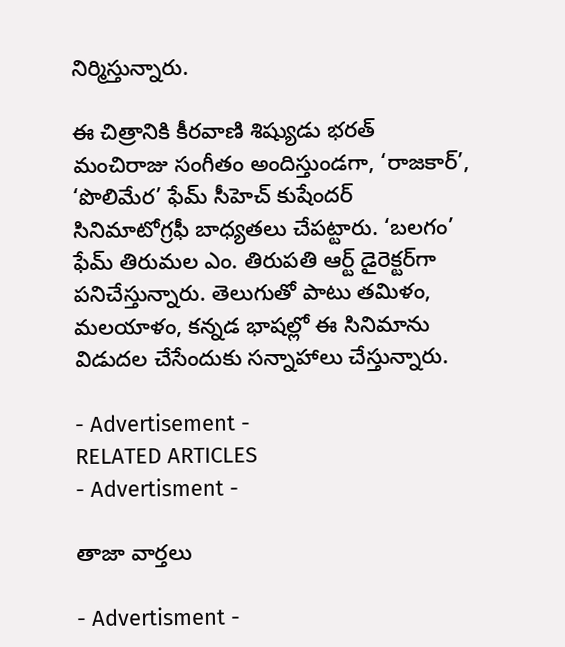నిర్మిస్తున్నారు.

ఈ చిత్రానికి కీరవాణి శిష్యుడు భరత్ మంచిరాజు సంగీతం అందిస్తుండగా, ‘రాజకార్’, ‘పొలిమేర’ ఫేమ్ సీహెచ్ కుషేందర్ సినిమాటోగ్రఫీ బాధ్యతలు చేపట్టారు. ‘బలగం’ ఫేమ్ తిరుమల ఎం. తిరుపతి ఆర్ట్ డైరెక్టర్‌గా పనిచేస్తున్నారు. తెలుగుతో పాటు తమిళం, మలయాళం, కన్నడ భాషల్లో ఈ సినిమాను విడుదల చేసేందుకు సన్నాహాలు చేస్తున్నారు.

- Advertisement -
RELATED ARTICLES
- Advertisment -

తాజా వార్తలు

- Advertisment -